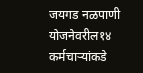जयगड नळपाणी योजनेवरील१४ कर्मचार्‍यांकडे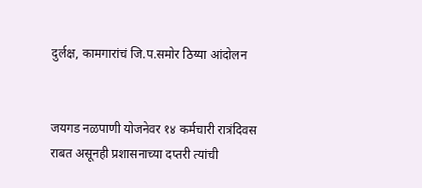दुर्लक्ष, कामगारांचं जि.प.समोर ठिय्या आंदोलन


जयगड नळपाणी योजनेवर १४ कर्मचारी रात्रंदिवस राबत असूनही प्रशासनाच्या दप्तरी त्यांची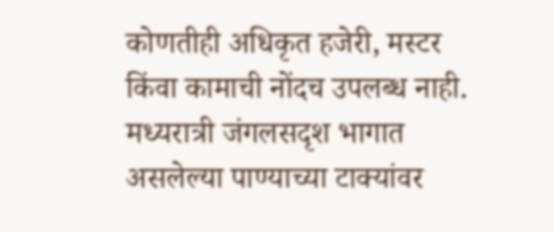कोणतीही अधिकृत हजेरी, मस्टर किंवा कामाची नोंदच उपलब्ध नाही. मध्यरात्री जंगलसदृश भागात असलेल्या पाण्याच्या टाक्यांवर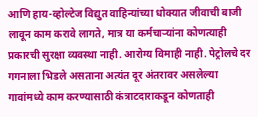आणि हाय-व्होल्टेज विद्युत वाहिन्यांच्या धोक्यात जीवाची बाजी लावून काम करावे लागते, मात्र या कर्मचार्‍यांना कोणत्याही प्रकारची सुरक्षा व्यवस्था नाही. आरोग्य विमाही नाही. पेट्रोलचे दर गगनाला भिडले असताना अत्यंत दूर अंतरावर असलेल्या गावांमध्ये काम करण्यासाठी कंत्राटदाराकडून कोणताही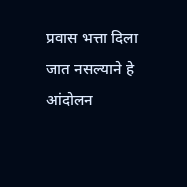प्रवास भत्ता दिला जात नसल्याने हे आंदोलन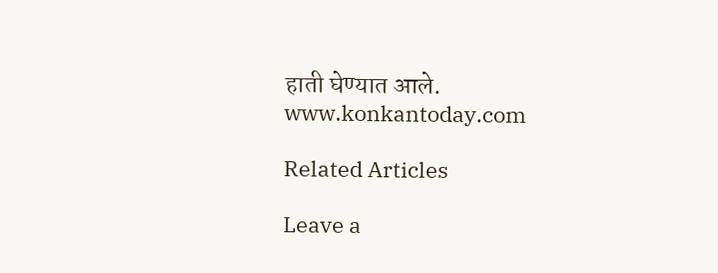हाती घेण्यात आले.
www.konkantoday.com

Related Articles

Leave a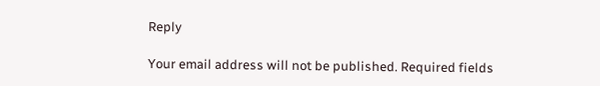Reply

Your email address will not be published. Required fields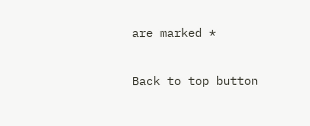are marked *

Back to top button